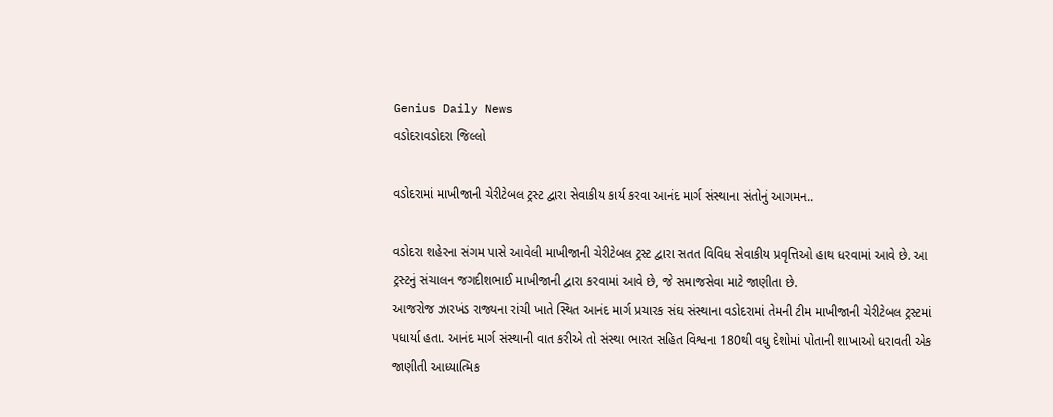Genius Daily News
વડોદરાવડોદરા જિલ્લો

વડોદરામાં માખીજાની ચેરીટેબલ ટ્રસ્ટ દ્વારા સેવાકીય કાર્ય કરવા આનંદ માર્ગ સંસ્થાના સંતોનું આગમન..

વડોદરા શહેરના સંગમ પાસે આવેલી માખીજાની ચેરીટેબલ ટ્રસ્ટ દ્વારા સતત વિવિધ સેવાકીય પ્રવૃત્તિઓ હાથ ધરવામાં આવે છે. આ ટ્રસ્ટનું સંચાલન જગદીશભાઈ માખીજાની દ્વારા કરવામાં આવે છે, જે સમાજસેવા માટે જાણીતા છે.
આજરોજ ઝારખંડ રાજ્યના રાંચી ખાતે સ્થિત આનંદ માર્ગ પ્રચારક સંઘ સંસ્થાના વડોદરામાં તેમની ટીમ માખીજાની ચેરીટેબલ ટ્રસ્ટમાં પધાર્યા હતા. આનંદ માર્ગ સંસ્થાની વાત કરીએ તો સંસ્થા ભારત સહિત વિશ્વના 180થી વધુ દેશોમાં પોતાની શાખાઓ ધરાવતી એક જાણીતી આધ્યાત્મિક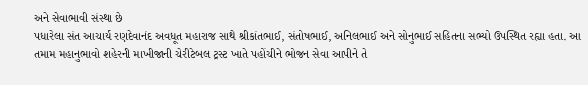અને સેવાભાવી સંસ્થા છે
પધારેલા સંત આચાર્ય રણદેવાનંદ અવધૂત મહારાજ સાથે શ્રીકાંતભાઈ, સંતોષભાઈ, અનિલભાઈ અને સોનુભાઈ સહિતના સભ્યો ઉપસ્થિત રહ્યા હતા. આ તમામ મહાનુભાવો શહેરની માખીજાની ચેરીટેબલ ટ્રસ્ટ ખાતે પહોંચીને ભોજન સેવા આપીને તે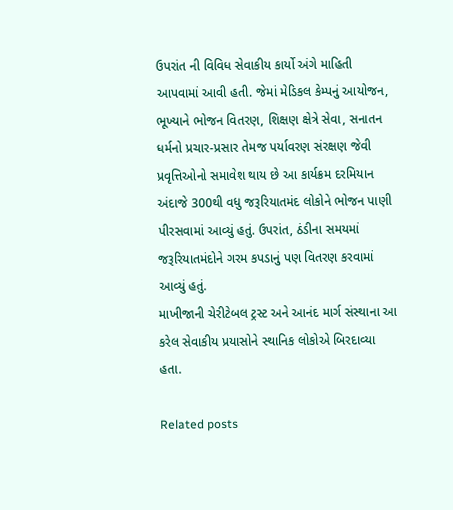ઉપરાંત ની વિવિધ સેવાકીય કાર્યો અંગે માહિતી આપવામાં આવી હતી. જેમાં મેડિકલ કેમ્પનું આયોજન, ભૂખ્યાને ભોજન વિતરણ, શિક્ષણ ક્ષેત્રે સેવા, સનાતન ધર્મનો પ્રચાર-પ્રસાર તેમજ પર્યાવરણ સંરક્ષણ જેવી પ્રવૃત્તિઓનો સમાવેશ થાય છે આ કાર્યક્રમ દરમિયાન અંદાજે 300થી વધુ જરૂરિયાતમંદ લોકોને ભોજન પાણી પીરસવામાં આવ્યું હતું. ઉપરાંત, ઠંડીના સમયમાં જરૂરિયાતમંદોને ગરમ કપડાનું પણ વિતરણ કરવામાં આવ્યું હતું.
માખીજાની ચેરીટેબલ ટ્રસ્ટ અને આનંદ માર્ગ સંસ્થાના આ કરેલ સેવાકીય પ્રયાસોને સ્થાનિક લોકોએ બિરદાવ્યા હતા.

Related posts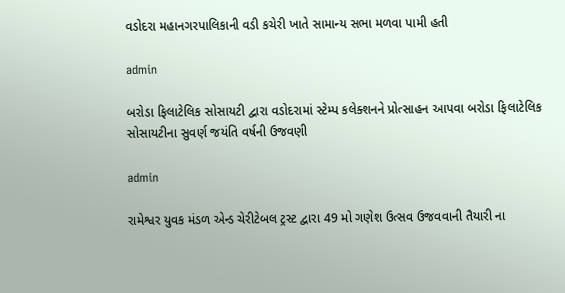વડોદરા મહાનગરપાલિકાની વડી કચેરી ખાતે સામાન્ય સભા મળવા પામી હતી

admin

બરોડા ફિલાટેલિક સોસાયટી દ્વારા વડોદરામાં સ્ટેમ્પ કલેક્શનને પ્રોત્સાહન આપવા બરોડા ફિલાટેલિક સોસાયટીના સુવર્ણ જયંતિ વર્ષની ઉજવણી

admin

રામેશ્વર યુવક મંડળ એન્ડ ચેરીટેબલ ટ્રસ્ટ દ્વારા 49 મો ગણેશ ઉત્સવ ઉજવવાની તૈયારી ના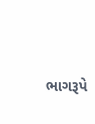ભાગરૂપે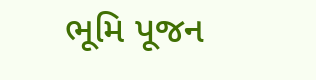ભૂમિ પૂજન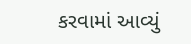કરવામાં આવ્યું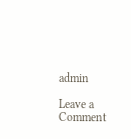admin

Leave a Comment